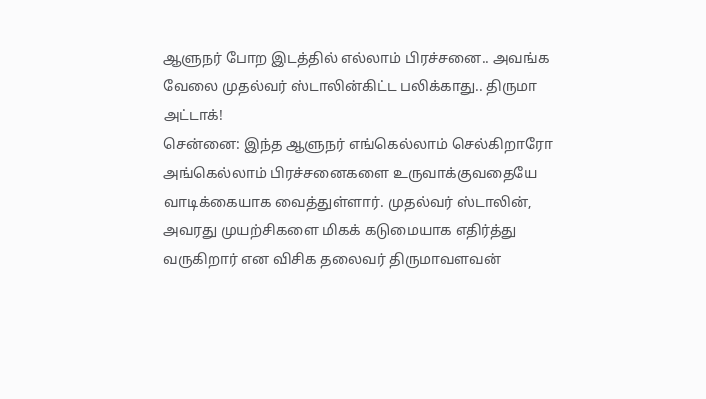ஆளுநர் போற இடத்தில் எல்லாம் பிரச்சனை.. அவங்க வேலை முதல்வர் ஸ்டாலின்கிட்ட பலிக்காது.. திருமா அட்டாக்!
சென்னை: இந்த ஆளுநர் எங்கெல்லாம் செல்கிறாரோ அங்கெல்லாம் பிரச்சனைகளை உருவாக்குவதையே வாடிக்கையாக வைத்துள்ளார். முதல்வர் ஸ்டாலின், அவரது முயற்சிகளை மிகக் கடுமையாக எதிர்த்து வருகிறார் என விசிக தலைவர் திருமாவளவன்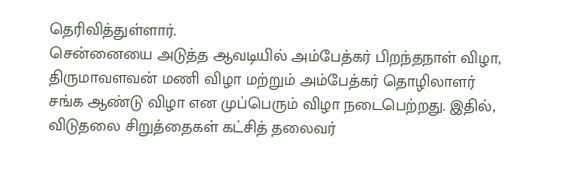தெரிவித்துள்ளார்.
சென்னையை அடுத்த ஆவடியில் அம்பேத்கர் பிறந்தநாள் விழா, திருமாவளவன் மணி விழா மற்றும் அம்பேத்கர் தொழிலாளர் சங்க ஆண்டு விழா என முப்பெரும் விழா நடைபெற்றது. இதில், விடுதலை சிறுத்தைகள் கட்சித் தலைவர்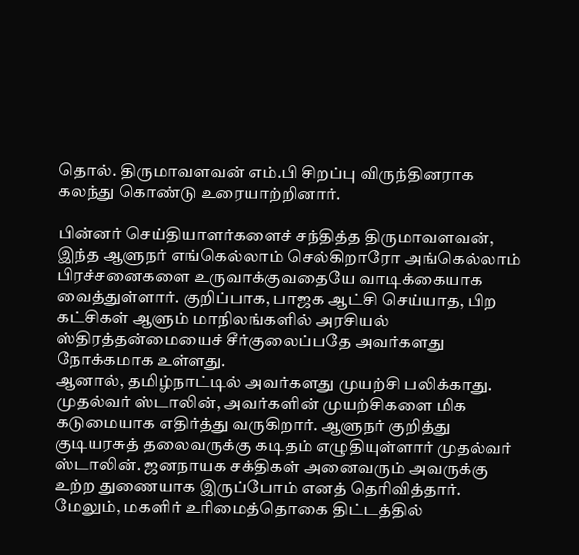தொல். திருமாவளவன் எம்.பி சிறப்பு விருந்தினராக கலந்து கொண்டு உரையாற்றினார்.

பின்னர் செய்தியாளர்களைச் சந்தித்த திருமாவளவன், இந்த ஆளுநர் எங்கெல்லாம் செல்கிறாரோ அங்கெல்லாம் பிரச்சனைகளை உருவாக்குவதையே வாடிக்கையாக வைத்துள்ளார். குறிப்பாக, பாஜக ஆட்சி செய்யாத, பிற கட்சிகள் ஆளும் மாநிலங்களில் அரசியல் ஸ்திரத்தன்மையைச் சீர்குலைப்பதே அவர்களது நோக்கமாக உள்ளது.
ஆனால், தமிழ்நாட்டில் அவர்களது முயற்சி பலிக்காது. முதல்வர் ஸ்டாலின், அவர்களின் முயற்சிகளை மிக கடுமையாக எதிர்த்து வருகிறார். ஆளுநர் குறித்து குடியரசுத் தலைவருக்கு கடிதம் எழுதியுள்ளார் முதல்வர் ஸ்டாலின். ஜனநாயக சக்திகள் அனைவரும் அவருக்கு உற்ற துணையாக இருப்போம் எனத் தெரிவித்தார்.
மேலும், மகளிர் உரிமைத்தொகை திட்டத்தில்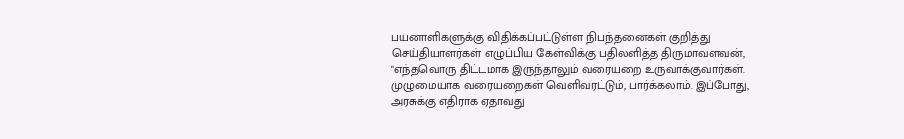பயனாளிகளுக்கு விதிக்கப்பட்டுள்ள நிபந்தனைகள் குறித்து செய்தியாளர்கள் எழுப்பிய கேள்விக்கு பதிலளித்த திருமாவளவன், "எந்தவொரு திட்டமாக இருந்தாலும் வரையறை உருவாக்குவார்கள். முழுமையாக வரையறைகள் வெளிவரட்டும், பார்க்கலாம். இப்போது, அரசுக்கு எதிராக ஏதாவது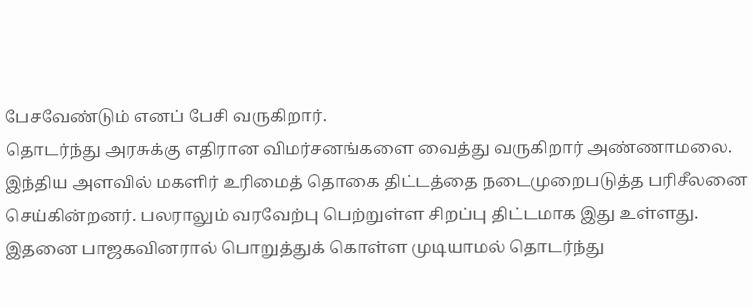பேசவேண்டும் எனப் பேசி வருகிறார்.
தொடர்ந்து அரசுக்கு எதிரான விமர்சனங்களை வைத்து வருகிறார் அண்ணாமலை. இந்திய அளவில் மகளிர் உரிமைத் தொகை திட்டத்தை நடைமுறைபடுத்த பரிசீலனை செய்கின்றனர். பலராலும் வரவேற்பு பெற்றுள்ள சிறப்பு திட்டமாக இது உள்ளது. இதனை பாஜகவினரால் பொறுத்துக் கொள்ள முடியாமல் தொடர்ந்து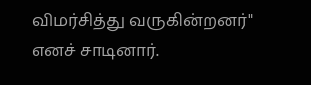விமர்சித்து வருகின்றனர்" எனச் சாடினார்.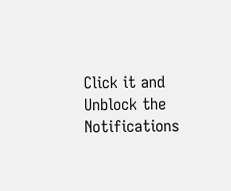Click it and Unblock the Notifications